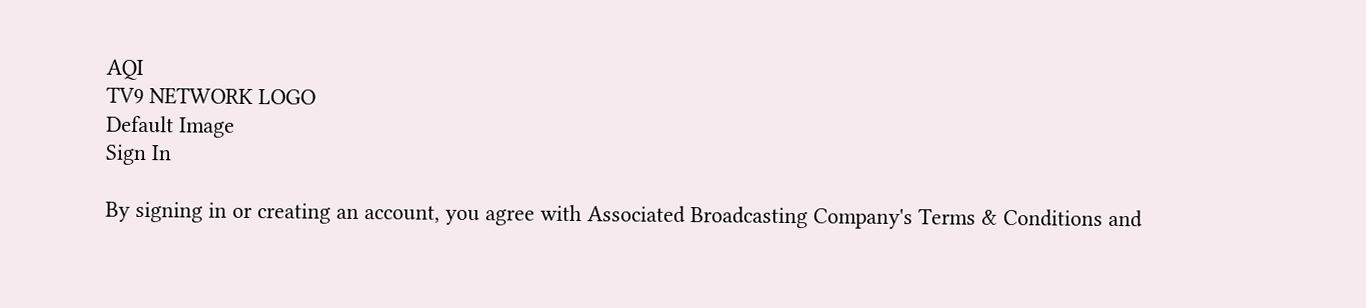AQI
TV9 NETWORK LOGO
Default Image
Sign In

By signing in or creating an account, you agree with Associated Broadcasting Company's Terms & Conditions and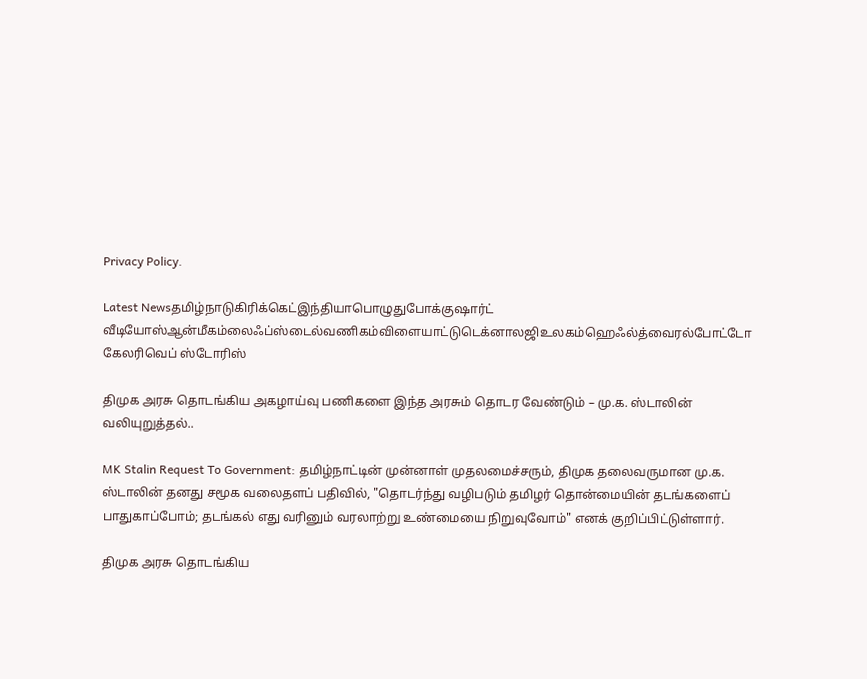Privacy Policy.

Latest Newsதமிழ்நாடுகிரிக்கெட்இந்தியாபொழுதுபோக்குஷார்ட் வீடியோஸ்ஆன்மீகம்லைஃப்ஸ்டைல்வணிகம்விளையாட்டுடெக்னாலஜிஉலகம்ஹெஃல்த்வைரல்போட்டோ கேலரிவெப் ஸ்டோரிஸ்

திமுக அரசு தொடங்கிய அகழாய்வு பணிகளை இந்த அரசும் தொடர வேண்டும் – மு.க. ஸ்டாலின் வலியுறுத்தல்..

MK Stalin Request To Government: தமிழ்நாட்டின் முன்னாள் முதலமைச்சரும், திமுக தலைவருமான மு.க. ஸ்டாலின் தனது சமூக வலைதளப் பதிவில், "தொடர்ந்து வழிபடும் தமிழர் தொன்மையின் தடங்களைப் பாதுகாப்போம்; தடங்கல் எது வரினும் வரலாற்று உண்மையை நிறுவுவோம்" எனக் குறிப்பிட்டுள்ளார்.

திமுக அரசு தொடங்கிய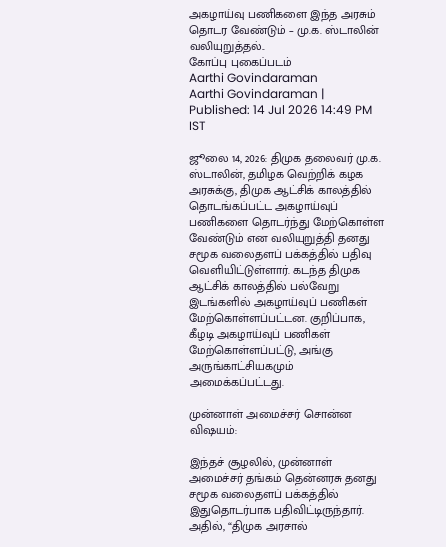அகழாய்வு பணிகளை இந்த அரசும் தொடர வேண்டும் – மு.க. ஸ்டாலின் வலியுறுத்தல்..
கோப்பு புகைப்படம்
Aarthi Govindaraman
Aarthi Govindaraman | Published: 14 Jul 2026 14:49 PM IST

ஜூலை 14, 2026: திமுக தலைவர் மு.க. ஸ்டாலின், தமிழக வெற்றிக் கழக அரசுக்கு, திமுக ஆட்சிக் காலத்தில் தொடங்கப்பட்ட அகழாய்வுப் பணிகளை தொடர்ந்து மேற்கொள்ள வேண்டும் என வலியுறுத்தி தனது சமூக வலைதளப் பக்கத்தில் பதிவு வெளியிட்டுள்ளார். கடந்த திமுக ஆட்சிக் காலத்தில் பல்வேறு இடங்களில் அகழாய்வுப் பணிகள் மேற்கொள்ளப்பட்டன. குறிப்பாக, கீழடி அகழாய்வுப் பணிகள் மேற்கொள்ளப்பட்டு, அங்கு அருங்காட்சியகமும் அமைக்கப்பட்டது.

முன்னாள் அமைச்சர் சொன்ன விஷயம்:

இந்தச் சூழலில், முன்னாள் அமைச்சர் தங்கம் தென்னரசு தனது சமூக வலைதளப் பக்கத்தில் இதுதொடர்பாக பதிவிட்டிருந்தார். அதில், “திமுக அரசால்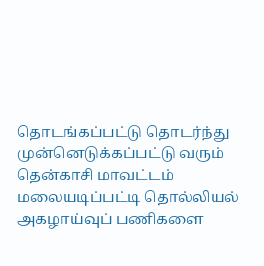தொடங்கப்பட்டு தொடர்ந்து முன்னெடுக்கப்பட்டு வரும் தென்காசி மாவட்டம் மலையடிப்பட்டி தொல்லியல் அகழாய்வுப் பணிகளை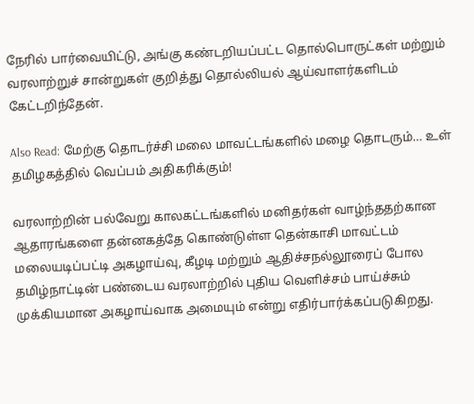நேரில் பார்வையிட்டு, அங்கு கண்டறியப்பட்ட தொல்பொருட்கள் மற்றும் வரலாற்றுச் சான்றுகள் குறித்து தொல்லியல் ஆய்வாளர்களிடம் கேட்டறிந்தேன்.

Also Read: மேற்கு தொடர்ச்சி மலை மாவட்டங்களில் மழை தொடரும்… உள் தமிழகத்தில் வெப்பம் அதிகரிக்கும்!

வரலாற்றின் பல்வேறு காலகட்டங்களில் மனிதர்கள் வாழ்ந்ததற்கான ஆதாரங்களை தன்னகத்தே கொண்டுள்ள தென்காசி மாவட்டம் மலையடிப்பட்டி அகழாய்வு, கீழடி மற்றும் ஆதிச்சநல்லூரைப் போல தமிழ்நாட்டின் பண்டைய வரலாற்றில் புதிய வெளிச்சம் பாய்ச்சும் முக்கியமான அகழாய்வாக அமையும் என்று எதிர்பார்க்கப்படுகிறது.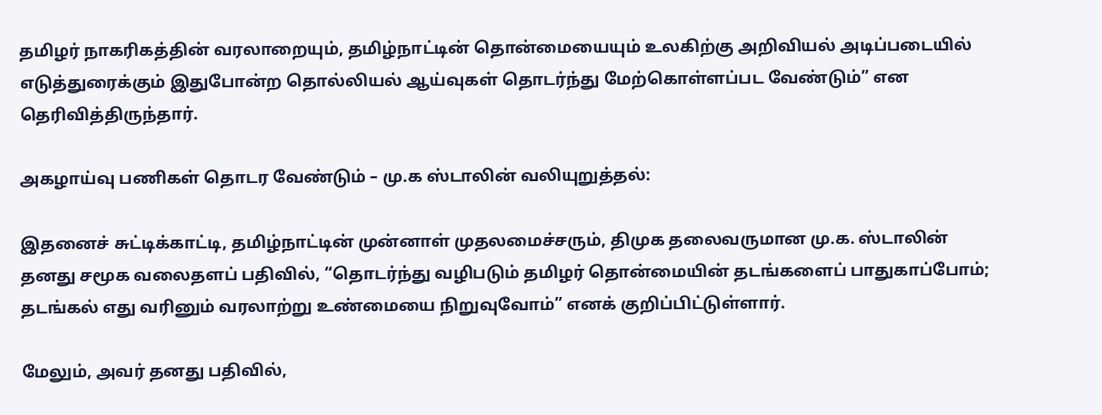தமிழர் நாகரிகத்தின் வரலாறையும், தமிழ்நாட்டின் தொன்மையையும் உலகிற்கு அறிவியல் அடிப்படையில் எடுத்துரைக்கும் இதுபோன்ற தொல்லியல் ஆய்வுகள் தொடர்ந்து மேற்கொள்ளப்பட வேண்டும்” என தெரிவித்திருந்தார்.

அகழாய்வு பணிகள் தொடர வேண்டும் – மு.க ஸ்டாலின் வலியுறுத்தல்:

இதனைச் சுட்டிக்காட்டி, தமிழ்நாட்டின் முன்னாள் முதலமைச்சரும், திமுக தலைவருமான மு.க. ஸ்டாலின் தனது சமூக வலைதளப் பதிவில், “தொடர்ந்து வழிபடும் தமிழர் தொன்மையின் தடங்களைப் பாதுகாப்போம்; தடங்கல் எது வரினும் வரலாற்று உண்மையை நிறுவுவோம்” எனக் குறிப்பிட்டுள்ளார்.

மேலும், அவர் தனது பதிவில்,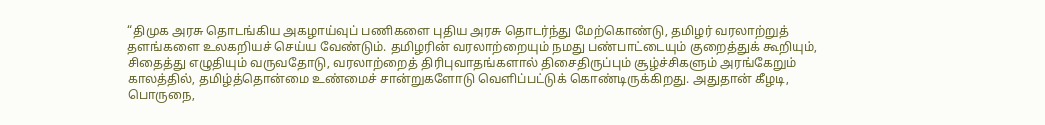“திமுக அரசு தொடங்கிய அகழாய்வுப் பணிகளை புதிய அரசு தொடர்ந்து மேற்கொண்டு, தமிழர் வரலாற்றுத் தளங்களை உலகறியச் செய்ய வேண்டும். தமிழரின் வரலாற்றையும் நமது பண்பாட்டையும் குறைத்துக் கூறியும், சிதைத்து எழுதியும் வருவதோடு, வரலாற்றைத் திரிபுவாதங்களால் திசைதிருப்பும் சூழ்ச்சிகளும் அரங்கேறும் காலத்தில், தமிழ்த்தொன்மை உண்மைச் சான்றுகளோடு வெளிப்பட்டுக் கொண்டிருக்கிறது. அதுதான் கீழடி, பொருநை,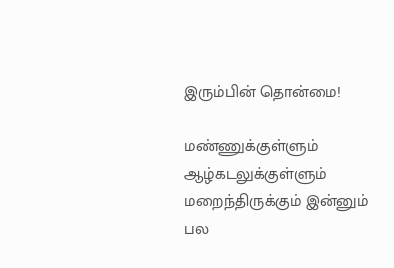இரும்பின் தொன்மை!

மண்ணுக்குள்ளும் ஆழ்கடலுக்குள்ளும் மறைந்திருக்கும் இன்னும் பல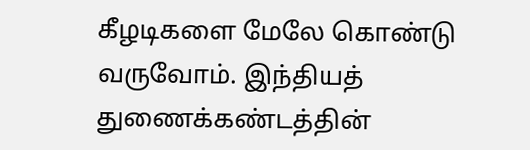கீழடிகளை மேலே கொண்டு வருவோம். இந்தியத் துணைக்கண்டத்தின்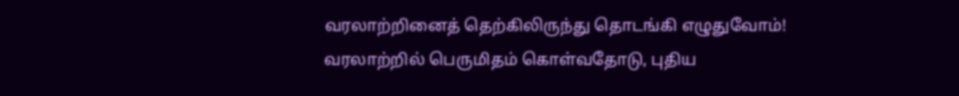வரலாற்றினைத் தெற்கிலிருந்து தொடங்கி எழுதுவோம்! வரலாற்றில் பெருமிதம் கொள்வதோடு, புதிய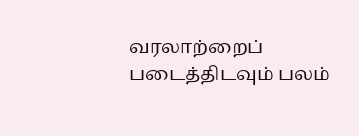வரலாற்றைப் படைத்திடவும் பலம்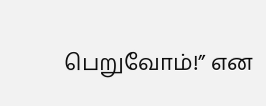பெறுவோம்!” என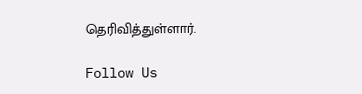தெரிவித்துள்ளார்.

Follow Us